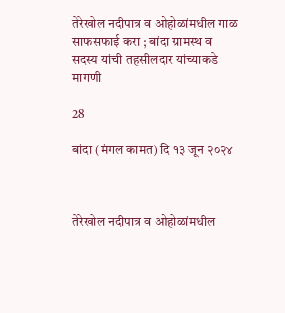तेरेखोल नदीपात्र व ओहोळांमधील गाळ साफसफाई करा ; बांदा ग्रामस्थ व सदस्य यांची तहसीलदार यांच्याकडे मागणी

28

बांदा (मंगल कामत) दि १३ जून २०२४



तेरेखोल नदीपात्र व ओहोळांमधील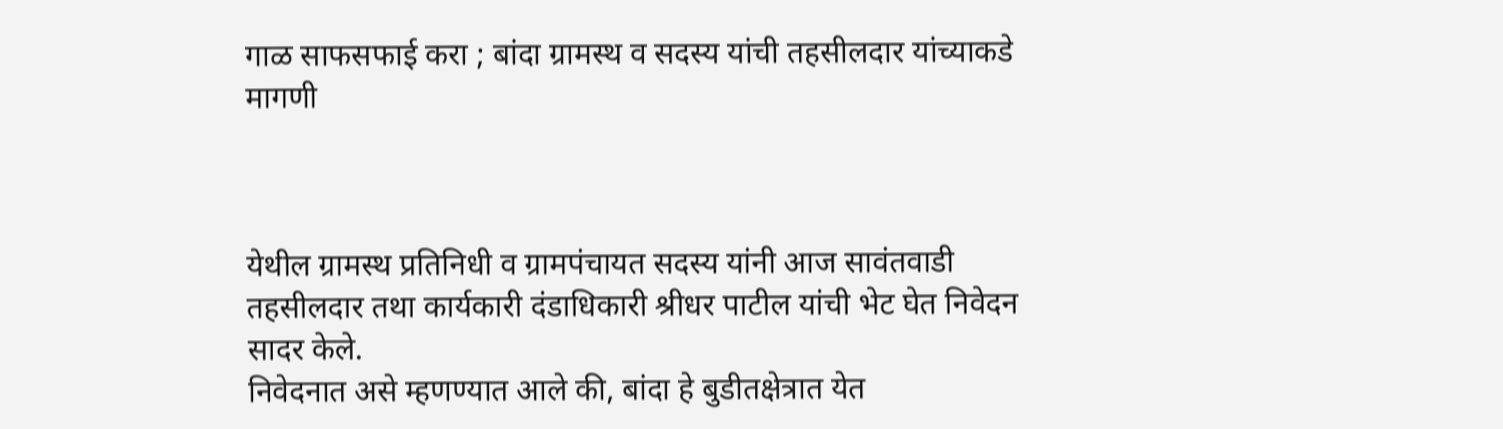गाळ साफसफाई करा ; बांदा ग्रामस्थ व सदस्य यांची तहसीलदार यांच्याकडे मागणी



येथील ग्रामस्थ प्रतिनिधी व ग्रामपंचायत सदस्य यांनी आज सावंतवाडी तहसीलदार तथा कार्यकारी दंडाधिकारी श्रीधर पाटील यांची भेट घेत निवेदन सादर केले.
निवेदनात असे म्हणण्यात आले की, बांदा हे बुडीतक्षेत्रात येत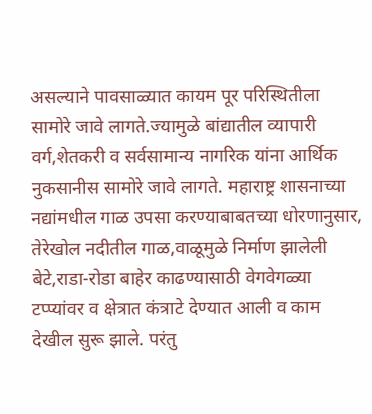असल्याने पावसाळ्यात कायम पूर परिस्थितीला सामोरे जावे लागते.ज्यामुळे बांद्यातील व्यापारी वर्ग,शेतकरी व सर्वसामान्य नागरिक यांना आर्थिक नुकसानीस सामोरे जावे लागते. महाराष्ट्र शासनाच्या नद्यांमधील गाळ उपसा करण्याबाबतच्या धोरणानुसार, तेरेखोल नदीतील गाळ,वाळूमुळे निर्माण झालेली बेटे,राडा-रोडा बाहेर काढण्यासाठी वेगवेगळ्या टप्प्यांवर व क्षेत्रात कंत्राटे देण्यात आली व काम देखील सुरू झाले. परंतु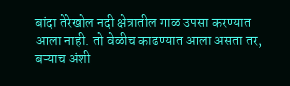बांदा तेरेखोल नदी क्षेत्रातील गाळ उपसा करण्यात आला नाही. तो वेळीच काढण्यात आला असता तर, बऱ्याच अंशी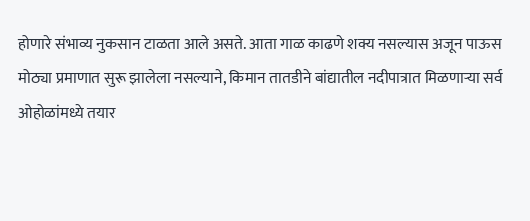होणारे संभाव्य नुकसान टाळता आले असते. आता गाळ काढणे शक्य नसल्यास अजून पाऊस मोठ्या प्रमाणात सुरू झालेला नसल्याने, किमान तातडीने बांद्यातील नदीपात्रात मिळणाऱ्या सर्व ओहोळांमध्ये तयार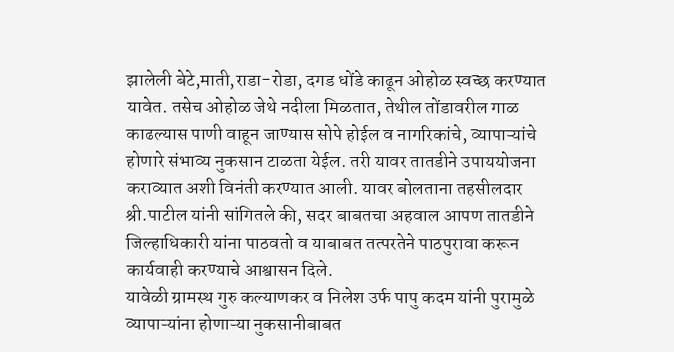झालेली बेटे,माती,राडा-रोडा, दगड धोंडे काढून ओहोळ स्वच्छ करण्यात यावेत. तसेच ओहोळ जेथे नदीला मिळतात, तेथील तोंडावरील गाळ काढल्यास पाणी वाहून जाण्यास सोपे होईल व नागरिकांचे, व्यापाऱ्यांचे होणारे संभाव्य नुकसान टाळता येईल. तरी यावर तातडीने उपाययोजना कराव्यात अशी विनंती करण्यात आली. यावर बोलताना तहसीलदार श्री.पाटील यांनी सांगितले की, सदर बाबतचा अहवाल आपण तातडीने जिल्हाधिकारी यांना पाठवतो व याबाबत तत्परतेने पाठपुरावा करून कार्यवाही करण्याचे आश्वासन दिले.
यावेळी ग्रामस्थ गुरु कल्याणकर व निलेश उर्फ पापु कदम यांनी पुरामुळे व्यापाऱ्यांना होणाऱ्या नुकसानीबाबत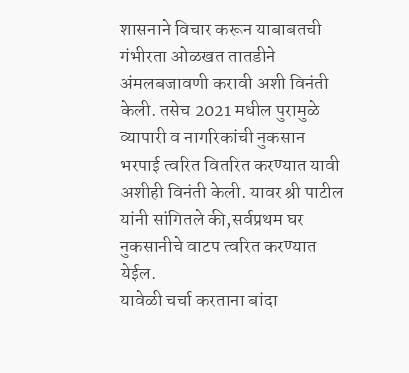शासनाने विचार करून याबाबतची गंभीरता ओळखत तातडीने अंमलबजावणी करावी अशी विनंती केली. तसेच 2021 मधील पुरामुळे व्यापारी व नागरिकांची नुकसान भरपाई त्वरित वितरित करण्यात यावी अशीही विनंती केली. यावर श्री पाटील यांनी सांगितले की,सर्वप्रथम घर नुकसानीचे वाटप त्वरित करण्यात येईल.
यावेळी चर्चा करताना बांदा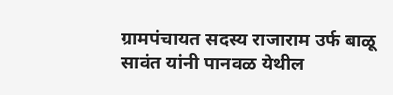ग्रामपंचायत सदस्य राजाराम उर्फ बाळू सावंत यांनी पानवळ येथील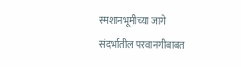स्मशानभूमीच्या जागे संदर्भातील परवानगीबाबत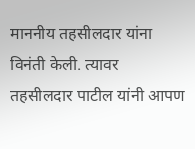माननीय तहसीलदार यांना विनंती केली. त्यावर तहसीलदार पाटील यांनी आपण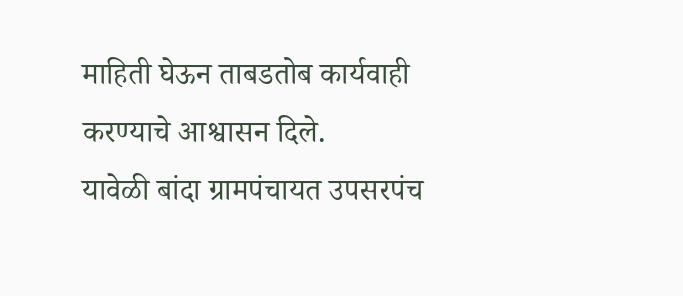माहिती घेऊन ताबडतोब कार्यवाही करण्याचे आश्वासन दिले.
यावेळी बांदा ग्रामपंचायत उपसरपंच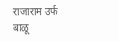राजाराम उर्फ बाळू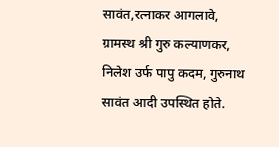सावंत,रत्नाकर आगलावे, ग्रामस्थ श्री गुरु कल्याणकर, निलेश उर्फ पापु कदम, गुरुनाथ सावंत आदी उपस्थित होते.